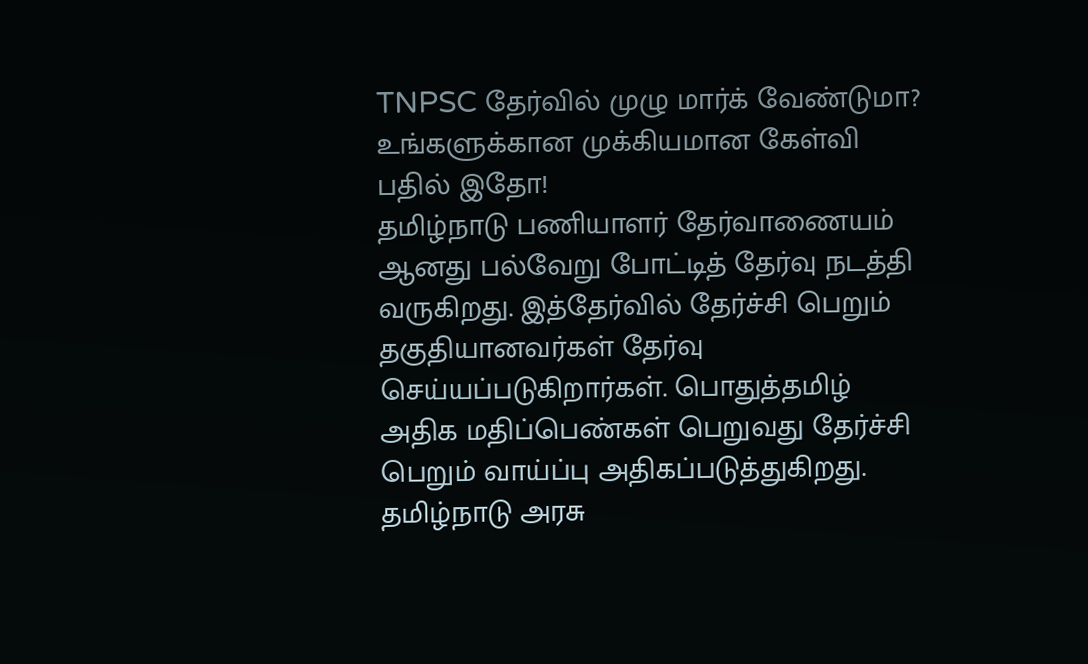TNPSC தேர்வில் முழு மார்க் வேண்டுமா? உங்களுக்கான முக்கியமான கேள்வி பதில் இதோ!
தமிழ்நாடு பணியாளர் தேர்வாணையம் ஆனது பல்வேறு போட்டித் தேர்வு நடத்தி வருகிறது. இத்தேர்வில் தேர்ச்சி பெறும் தகுதியானவர்கள் தேர்வு செய்யப்படுகிறார்கள். பொதுத்தமிழ் அதிக மதிப்பெண்கள் பெறுவது தேர்ச்சி பெறும் வாய்ப்பு அதிகப்படுத்துகிறது. தமிழ்நாடு அரசு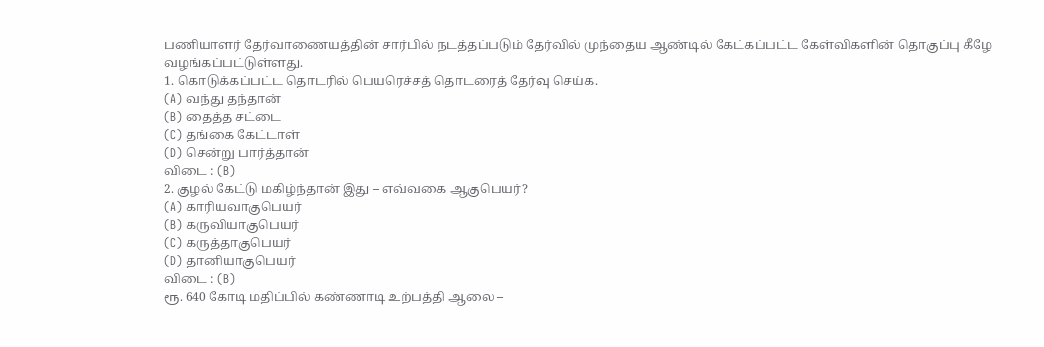பணியாளர் தேர்வாணையத்தின் சார்பில் நடத்தப்படும் தேர்வில் முந்தைய ஆண்டில் கேட்கப்பட்ட கேள்விகளின் தொகுப்பு கீழே வழங்கப்பட்டுள்ளது.
1. கொடுக்கப்பட்ட தொடரில் பெயரெச்சத் தொடரைத் தேர்வு செய்க.
(A) வந்து தந்தான்
(B) தைத்த சட்டை
(C) தங்கை கேட்டாள்
(D) சென்று பார்த்தான்
விடை : (B)
2. குழல் கேட்டு மகிழ்ந்தான் இது – எவ்வகை ஆகுபெயர்?
(A) காரியவாகுபெயர்
(B) கருவியாகுபெயர்
(C) கருத்தாகுபெயர்
(D) தானியாகுபெயர்
விடை : (B)
ரூ. 640 கோடி மதிப்பில் கண்ணாடி உற்பத்தி ஆலை –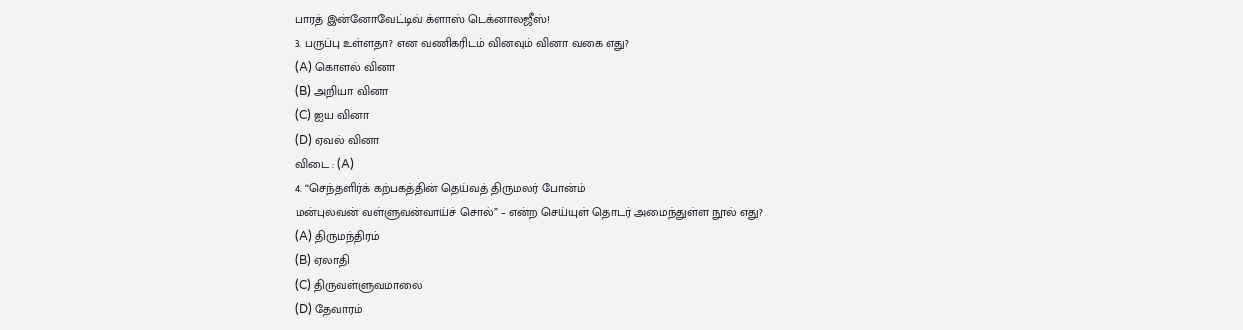பாரத் இன்னோவேட்டிவ் க்ளாஸ் டெக்னாலஜீஸ்!
3. பருப்பு உள்ளதா? என வணிகரிடம் வினவும் வினா வகை எது?
(A) கொளல் வினா
(B) அறியா வினா
(C) ஐய வினா
(D) ஏவல் வினா
விடை : (A)
4. “செந்தளிர்க் கற்பகத்தின் தெய்வத் திருமலர் போன்ம்
மன்புலவன் வள்ளுவன்வாய்ச் சொல்” – என்ற செய்யுள் தொடர் அமைந்துள்ள நூல் எது?
(A) திருமந்திரம்
(B) ஏலாதி
(C) திருவள்ளுவமாலை
(D) தேவாரம்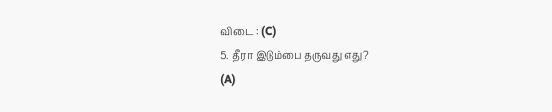விடை : (C)
5. தீரா இடும்பை தருவது எது?
(A)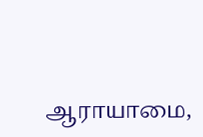ஆராயாமை,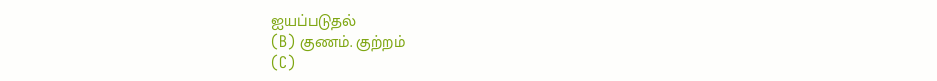ஐயப்படுதல்
(B) குணம். குற்றம்
(C)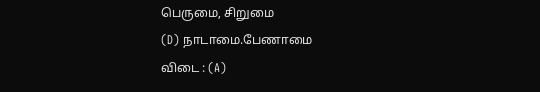பெருமை, சிறுமை
(D) நாடாமை.பேணாமை
விடை : (A)